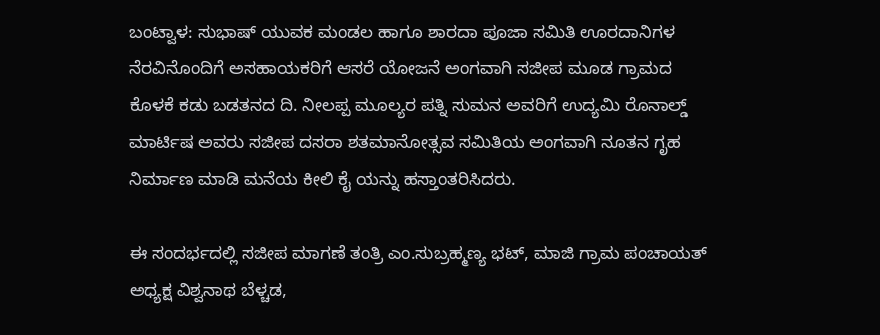ಬಂಟ್ವಾಳ: ಸುಭಾಷ್ ಯುವಕ ಮಂಡಲ ಹಾಗೂ ಶಾರದಾ ಪೂಜಾ ಸಮಿತಿ ಊರದಾನಿಗಳ ನೆರವಿನೊಂದಿಗೆ ಅಸಹಾಯಕರಿಗೆ ಆಸರೆ ಯೋಜನೆ ಅಂಗವಾಗಿ ಸಜೀಪ ಮೂಡ ಗ್ರಾಮದ ಕೊಳಕೆ ಕಡು ಬಡತನದ ದಿ. ನೀಲಪ್ಪ ಮೂಲ್ಯರ ಪತ್ನಿ ಸುಮನ ಅವರಿಗೆ ಉದ್ಯಮಿ ರೊನಾಲ್ಡ್ ಮಾರ್ಟಿಷ ಅವರು ಸಜೀಪ ದಸರಾ ಶತಮಾನೋತ್ಸವ ಸಮಿತಿಯ ಅಂಗವಾಗಿ ನೂತನ ಗೃಹ ನಿರ್ಮಾಣ ಮಾಡಿ ಮನೆಯ ಕೀಲಿ ಕೈ ಯನ್ನು ಹಸ್ತಾಂತರಿಸಿದರು.

ಈ ಸಂದರ್ಭದಲ್ಲಿ ಸಜೀಪ ಮಾಗಣೆ ತಂತ್ರಿ ಎಂ.ಸುಬ್ರಹ್ಮಣ್ಯ ಭಟ್, ಮಾಜಿ ಗ್ರಾಮ ಪಂಚಾಯತ್ ಅಧ್ಯಕ್ಷ ವಿಶ್ವನಾಥ ಬೆಳ್ಚಡ,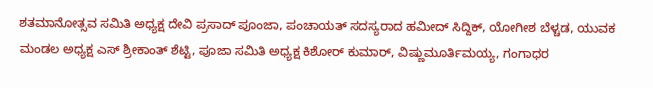ಶತಮಾನೋತ್ಸವ ಸಮಿತಿ ಅಧ್ಯಕ್ಷ ದೇವಿ ಪ್ರಸಾದ್ ಪೂಂಜಾ, ಪಂಚಾಯತ್ ಸದಸ್ಯರಾದ ಹಮೀದ್ ಸಿದ್ದಿಕ್, ಯೋಗೀಶ ಬೆಳ್ಚಡ, ಯುವಕ ಮಂಡಲ ಅಧ್ಯಕ್ಷ ಎಸ್ ಶ್ರೀಕಾಂತ್ ಶೆಟ್ಟಿ, ಪೂಜಾ ಸಮಿತಿ ಅಧ್ಯಕ್ಷ ಕಿಶೋರ್ ಕುಮಾರ್, ವಿಷ್ಣುಮೂರ್ತಿಮಯ್ಯ, ಗಂಗಾಧರ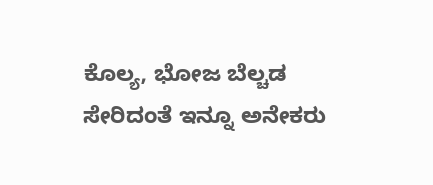ಕೊಲ್ಯ, ಭೋಜ ಬೆಲ್ಚಡ ಸೇರಿದಂತೆ ಇನ್ನೂ ಅನೇಕರು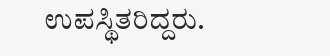ಉಪಸ್ಥಿತರಿದ್ದರು.